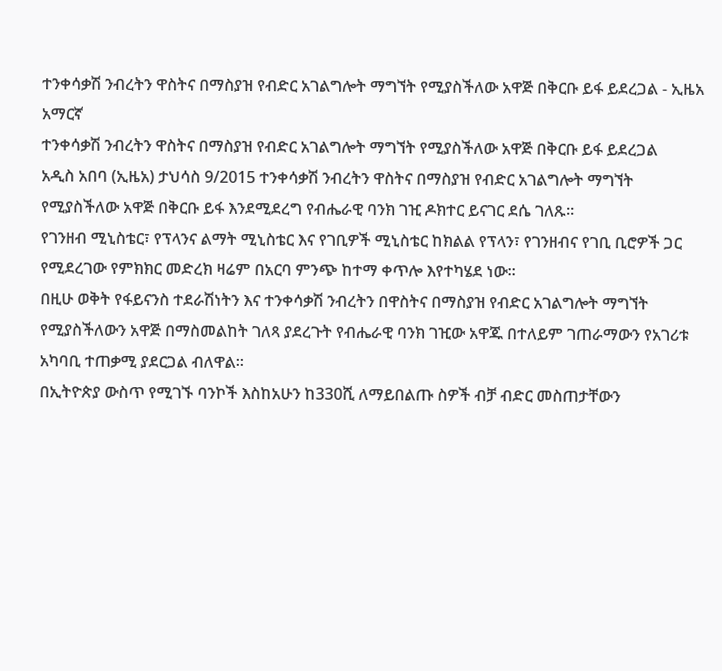ተንቀሳቃሽ ንብረትን ዋስትና በማስያዝ የብድር አገልግሎት ማግኘት የሚያስችለው አዋጅ በቅርቡ ይፋ ይደረጋል - ኢዜአ አማርኛ
ተንቀሳቃሽ ንብረትን ዋስትና በማስያዝ የብድር አገልግሎት ማግኘት የሚያስችለው አዋጅ በቅርቡ ይፋ ይደረጋል
አዲስ አበባ (ኢዜአ) ታህሳስ 9/2015 ተንቀሳቃሽ ንብረትን ዋስትና በማስያዝ የብድር አገልግሎት ማግኘት የሚያስችለው አዋጅ በቅርቡ ይፋ እንደሚደረግ የብሔራዊ ባንክ ገዢ ዶክተር ይናገር ደሴ ገለጹ።
የገንዘብ ሚኒስቴር፣ የፕላንና ልማት ሚኒስቴር እና የገቢዎች ሚኒስቴር ከክልል የፕላን፣ የገንዘብና የገቢ ቢሮዎች ጋር የሚደረገው የምክክር መድረክ ዛሬም በአርባ ምንጭ ከተማ ቀጥሎ እየተካሄደ ነው።
በዚሁ ወቅት የፋይናንስ ተደራሽነትን እና ተንቀሳቃሽ ንብረትን በዋስትና በማስያዝ የብድር አገልግሎት ማግኘት የሚያስችለውን አዋጅ በማስመልከት ገለጻ ያደረጉት የብሔራዊ ባንክ ገዢው አዋጁ በተለይም ገጠራማውን የአገሪቱ አካባቢ ተጠቃሚ ያደርጋል ብለዋል።
በኢትዮጵያ ውስጥ የሚገኙ ባንኮች እስከአሁን ከ330ሺ ለማይበልጡ ስዎች ብቻ ብድር መስጠታቸውን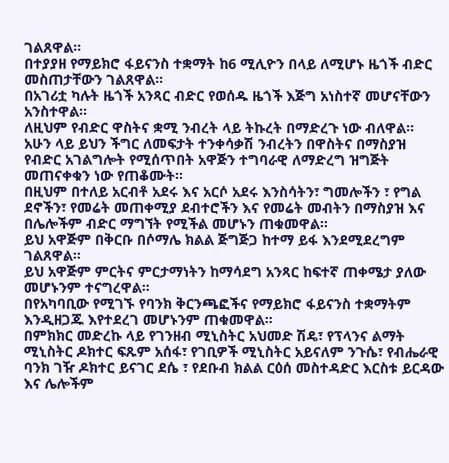ገልጸዋል።
በተያያዘ የማይክሮ ፋይናንስ ተቋማት ከ6 ሚሊዮን በላይ ለሚሆኑ ዜጎች ብድር መስጠታቸውን ገልጸዋል።
በአገሪቷ ካሉት ዜጎች አንጻር ብድር የወሰዱ ዜጎች እጅግ አነስተኛ መሆናቸውን አንስተዋል።
ለዚህም የብድር ዋስትና ቋሚ ንብረት ላይ ትኩረት በማድረጉ ነው ብለዋል።
አሁን ላይ ይህን ችግር ለመፍታት ተንቀሳቃሽ ንብረትን በዋስትና በማስያዝ የብድር አገልግሎት የሚሰጥበት አዋጅን ተግባራዊ ለማድረግ ዝግጅት መጠናቀቁን ነው የጠቆሙት።
በዚህም በተለይ አርብቶ አደሩ እና አርሶ አደሩ እንስሳትን፣ ግመሎችን ፣ የግል ደኖችን፣ የመሬት መጠቀሚያ ደብተሮችን እና የመሬት መብትን በማስያዝ እና በሌሎችም ብድር ማግኘት የሚችል መሆኑን ጠቁመዋል።
ይህ አዋጅም በቅርቡ በሶማሌ ክልል ጅግጅጋ ከተማ ይፋ እንደሚደረግም ገልጸዋል።
ይህ አዋጅም ምርትና ምርታማነትን ከማሳደግ አንጻር ከፍተኛ ጠቀሜታ ያለው መሆኑንም ተናግረዋል።
በየአካባቢው የሚገኙ የባንክ ቅርንጫፎችና የማይክሮ ፋይናንስ ተቋማትም እንዲዘጋጁ እየተደረገ መሆኑንም ጠቁመዋል።
በምክክር መድረኩ ላይ የገንዘብ ሚኒስትር አህመድ ሽዴ፣ የፕላንና ልማት ሚኒስትር ዶክተር ፍጹም አሰፋ፣ የገቢዎች ሚኒስትር አይናለም ንጉሴ፣ የብሔራዊ ባንክ ገዥ ዶክተር ይናገር ደሴ ፣ የደቡብ ክልል ርዕሰ መስተዳድር እርስቱ ይርዳው እና ሌሎችም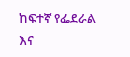ከፍተኛ የፌደራል እና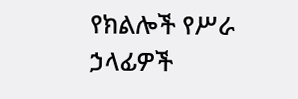የክልሎች የሥራ ኃላፊዎች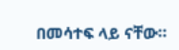በመሳተፍ ላይ ናቸው።